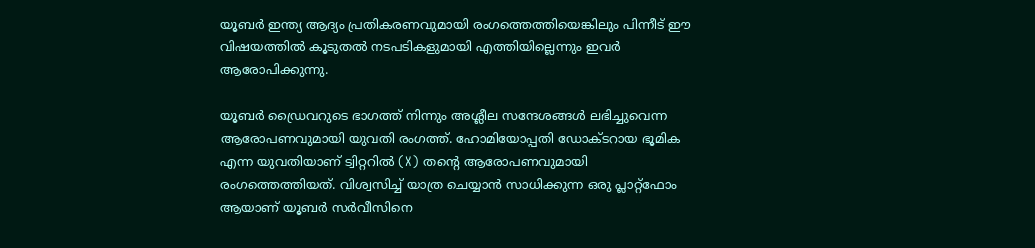യൂബർ ഇന്ത്യ ആദ്യം പ്രതികരണവുമായി രംഗത്തെത്തിയെങ്കിലും പിന്നീട് ഈ വിഷയത്തില്‍ കൂടുതല്‍ നടപടികളുമായി എത്തിയില്ലെന്നും ഇവര്‍ ആരോപിക്കുന്നു.

യൂബർ ഡ്രൈവറുടെ ഭാഗത്ത് നിന്നും അശ്ലീല സന്ദേശങ്ങൾ ലഭിച്ചുവെന്ന ആരോപണവുമായി യുവതി രംഗത്ത്. ഹോമിയോപ്പതി ഡോക്ടറായ ഭൂമിക എന്ന യുവതിയാണ് ട്വിറ്ററില്‍ (X) തന്‍റെ ആരോപണവുമായി രംഗത്തെത്തിയത്. വിശ്വസിച്ച് യാത്ര ചെയ്യാൻ സാധിക്കുന്ന ഒരു പ്ലാറ്റ്ഫോം ആയാണ് യൂബർ സർവീസിനെ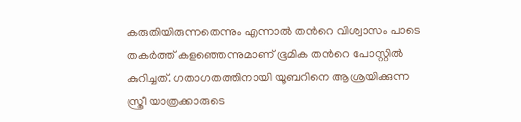കരുതിയിരുന്നതെന്നും എന്നാൽ തന്‍റെ വിശ്വാസം പാടെ തകർത്ത് കളഞ്ഞെന്നുമാണ് ഭൂമിക തന്‍റെ പോസ്റ്റിൽ കുറിച്ചത്. ഗതാഗതത്തിനായി യൂബറിനെ ആശ്രയിക്കുന്ന സ്ത്രീ യാത്രക്കാരുടെ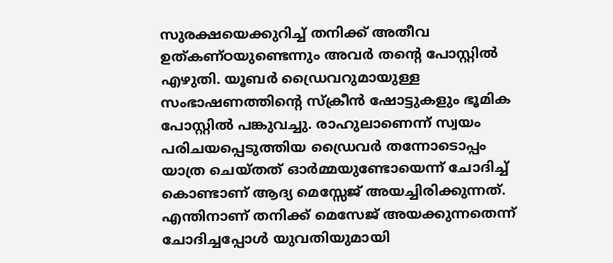സുരക്ഷയെക്കുറിച്ച് തനിക്ക് അതീവ ഉത്കണ്ഠയുണ്ടെന്നും അവർ തന്‍റെ പോസ്റ്റിൽ എഴുതി. യൂബർ ഡ്രൈവറുമായുള്ള സംഭാഷണത്തിന്‍റെ സ്ക്രീൻ ഷോട്ടുകളും ഭൂമിക പോസ്റ്റിൽ പങ്കുവച്ചു. രാഹുലാണെന്ന് സ്വയം പരിചയപ്പെടുത്തിയ ഡ്രൈവർ തന്നോടൊപ്പം യാത്ര ചെയ്തത് ഓർമ്മയുണ്ടോയെന്ന് ചോദിച്ച് കൊണ്ടാണ് ആദ്യ മെസ്സേജ് അയച്ചിരിക്കുന്നത്. എന്തിനാണ് തനിക്ക് മെസേജ് അയക്കുന്നതെന്ന് ചോദിച്ചപ്പോൾ യുവതിയുമായി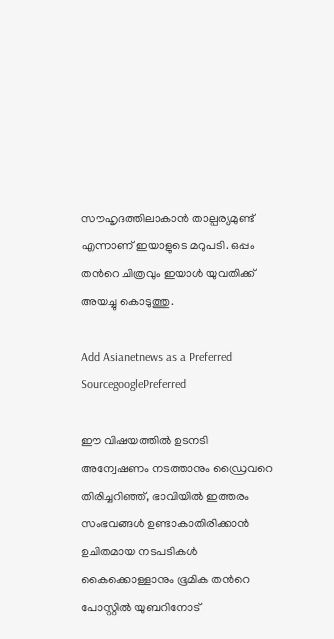സൗഹൃദത്തിലാകാൻ താല്പര്യമുണ്ട് എന്നാണ് ഇയാളുടെ മറുപടി. ഒപ്പം തന്‍റെ ചിത്രവും ഇയാൾ യുവതിക്ക് അയച്ചു കൊടുത്തു.

Add Asianetnews as a Preferred SourcegooglePreferred

ഈ വിഷയത്തിൽ ഉടനടി അന്വേഷണം നടത്താനും ഡ്രൈവറെ തിരിച്ചറിഞ്ഞ്, ഭാവിയിൽ ഇത്തരം സംഭവങ്ങൾ ഉണ്ടാകാതിരിക്കാൻ ഉചിതമായ നടപടികൾ കൈക്കൊള്ളാനും ഭൂമിക തന്‍റെ പോസ്റ്റിൽ യുബറിനോട്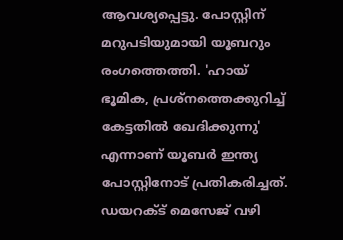ആവശ്യപ്പെട്ടു. പോസ്റ്റിന് മറുപടിയുമായി യൂബറും രംഗത്തെത്തി. 'ഹായ് ഭൂമിക, പ്രശ്‌നത്തെക്കുറിച്ച് കേട്ടതിൽ ഖേദിക്കുന്നു' എന്നാണ് യൂബർ ഇന്ത്യ പോസ്റ്റിനോട് പ്രതികരിച്ചത്. ഡയറക്ട് മെസേജ് വഴി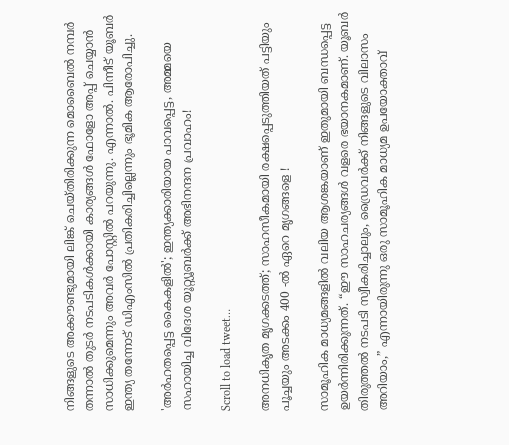നിങ്ങളുടെ അക്കൗണ്ടുമായി ലിങ്ക് ചെയ്‌തിരിക്കുന്ന മൊബൈൽ നമ്പർ തന്നാൽ തുടർ നടപടികൾക്കായി കാര്യങ്ങൾ ഫോളോ അപ്പ് ചെയ്യാൻ സാധിക്കുമെന്നും അവർ പോസ്റ്റിൽ പറയുന്നു. എന്നാൽ. പിന്നീട് യൂബർ ഇന്ത്യ തന്നോട് ഡിഎംസിൽ പ്രതികരിച്ചില്ലെന്നും ഭൂമിക ആരോപിച്ചു.

'അര്‍ഹതപ്പെട്ട കൈകളില്‍'; ഇന്ത്യക്കാരിയായ പാവപ്പെട്ട, അമ്മയെ സഹായിച്ച വിദേശ യൂറ്റ്യൂബര്‍ക്ക് അഭിനന്ദന പ്രവാഹം!

Scroll to load tweet…

അനധികൃത മൃഗക്കടത്ത്; സാഹസീകമായി രക്ഷപ്പെടുത്തിയത് പട്ടിയും പൂച്ചയും അടക്കം 400 -ല്‍ ഏറെ മൃഗങ്ങളെ !

സാമൂഹിക മാധ്യമങ്ങളില്‍ വലിയ ആശങ്കയാണ് ഇതുമായി ബന്ധപ്പെട്ട ഉയർന്നിരിക്കുന്നത്. “ഈ സാഹചര്യങ്ങൾ വളരെ ഭയാനകമാണ്. യൂബർ തിരുത്തൽ നടപടി സ്വീകരിച്ചാലും, ഡ്രൈവർക്ക് നിങ്ങളുടെ വിലാസം അറിയാം,” എന്നായിരുന്നു ഒരു സാമൂഹിക മാധ്യമ ഉപയോക്താവ്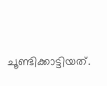ചൂണ്ടിക്കാട്ടിയത്.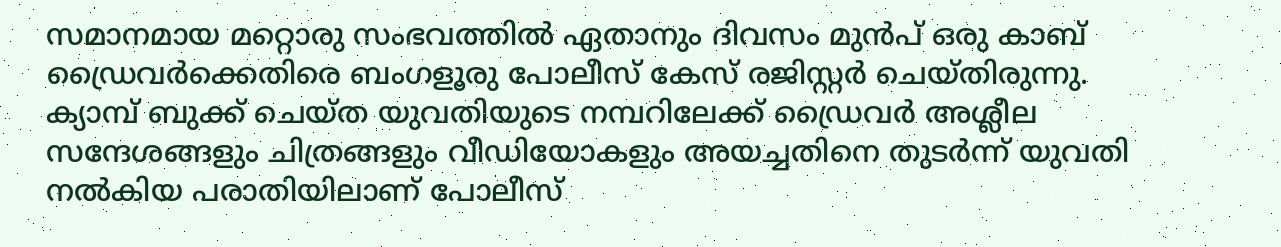സമാനമായ മറ്റൊരു സംഭവത്തിൽ ഏതാനും ദിവസം മുൻപ് ഒരു കാബ് ഡ്രൈവർക്കെതിരെ ബംഗളൂരു പോലീസ് കേസ് രജിസ്റ്റർ ചെയ്തിരുന്നു. ക്യാമ്പ് ബുക്ക് ചെയ്ത യുവതിയുടെ നമ്പറിലേക്ക് ഡ്രൈവർ അശ്ലീല സന്ദേശങ്ങളും ചിത്രങ്ങളും വീഡിയോകളും അയച്ചതിനെ തുടർന്ന് യുവതി നൽകിയ പരാതിയിലാണ് പോലീസ്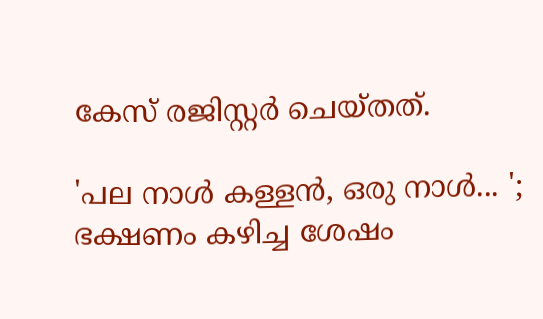കേസ് രജിസ്റ്റർ ചെയ്തത്.

'പല നാള്‍ കള്ളന്‍, ഒരു നാള്‍... '; ഭക്ഷണം കഴിച്ച ശേഷം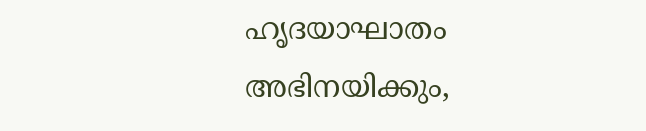ഹൃദയാഘാതം അഭിനയിക്കും,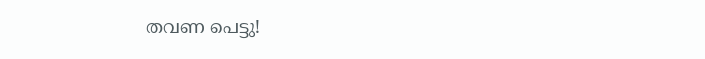തവണ പെട്ടു!